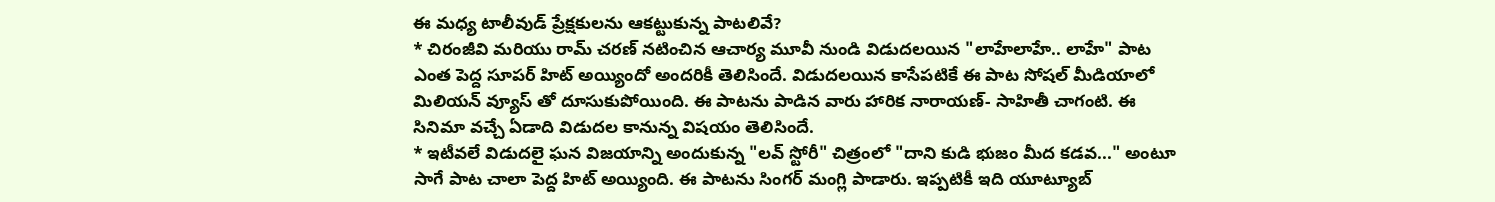ఈ మధ్య టాలీవుడ్ ప్రేక్షకులను ఆకట్టుకున్న పాటలివే?
* చిరంజీవి మరియు రామ్ చరణ్ నటించిన ఆచార్య మూవీ నుండి విడుదలయిన "లాహేలాహే.. లాహే" పాట ఎంత పెద్ద సూపర్ హిట్ అయ్యిందో అందరికీ తెలిసిందే. విడుదలయిన కాసేపటికే ఈ పాట సోషల్ మీడియాలో మిలియన్ వ్యూస్ తో దూసుకుపోయింది. ఈ పాటను పాడిన వారు హారిక నారాయణ్- సాహితీ చాగంటి. ఈ సినిమా వచ్చే ఏడాది విడుదల కానున్న విషయం తెలిసిందే.
* ఇటీవలే విడుదలై ఘన విజయాన్ని అందుకున్న "లవ్ స్టోరీ" చిత్రంలో "దాని కుడి భుజం మీద కడవ..." అంటూ సాగే పాట చాలా పెద్ద హిట్ అయ్యింది. ఈ పాటను సింగర్ మంగ్లి పాడారు. ఇప్పటికీ ఇది యూట్యూబ్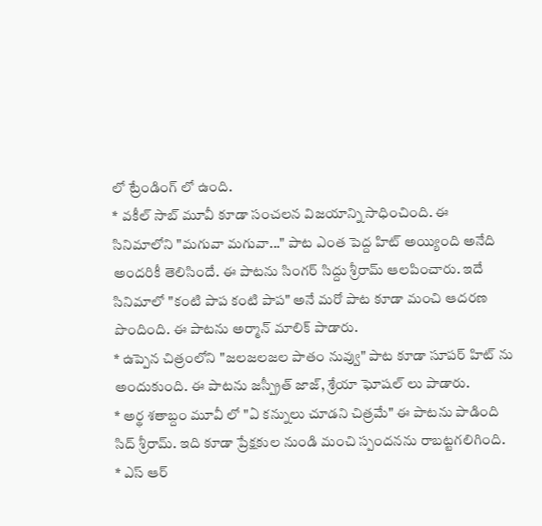లో ట్రేండింగ్ లో ఉంది.
* వకీల్ సాబ్ మూవీ కూడా సంచలన విజయాన్ని సాధించింది. ఈ సినిమాలోని "మగువా మగువా..." పాట ఎంత పెద్ద హిట్ అయ్యింది అనేది అందరికీ తెలిసిందే. ఈ పాటను సింగర్ సిద్దు శ్రీరామ్ ఆలపించారు. ఇదే సినిమాలో "కంటి పాప కంటి పాప" అనే మరో పాట కూడా మంచి ఆదరణ పొందింది. ఈ పాటను అర్మాన్ మాలిక్ పాడారు.
* ఉప్పెన చిత్రంలోని "జలజలజల పాతం నువ్వు" పాట కూడా సూపర్ హిట్ ను అందుకుంది. ఈ పాటను జస్ప్రీత్ జాజ్, శ్రేయా ఘోషల్ లు పాడారు.
* అర్థ శతాబ్దం మూవీ లో "ఏ కన్నులు చూడని చిత్రమే" ఈ పాటను పాడింది సిద్ శ్రీరామ్. ఇది కూడా ప్రేక్షకుల నుండి మంచి స్పందనను రాబట్టగలిగింది.
* ఎస్ ఆర్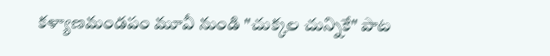కళ్యాణమండపం మూవీ నుండి "చుక్కల చున్నికే" పాట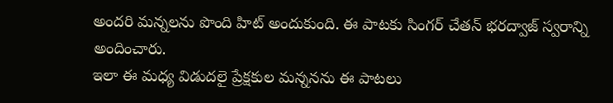అందరి మన్నలను పొంది హిట్ అందుకుంది. ఈ పాటకు సింగర్ చేతన్ భరద్వాజ్ స్వరాన్ని అందించారు.
ఇలా ఈ మధ్య విడుదలై ప్రేక్షకుల మన్ననను ఈ పాటలు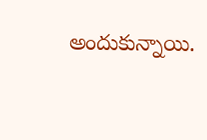అందుకున్నాయి.